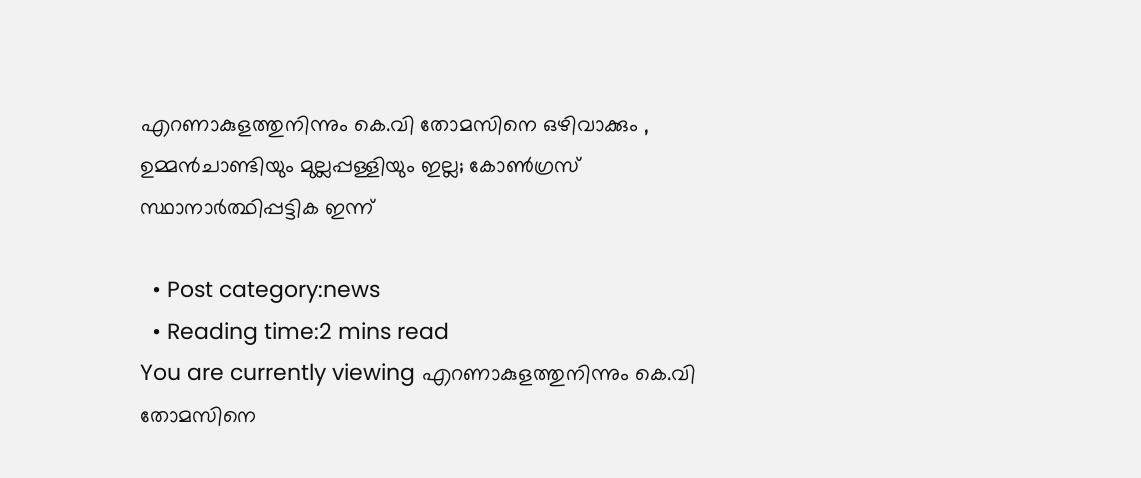എറണാകുളത്തുനിന്നും കെ.വി തോമസിനെ ഒഴിവാക്കും , ഉമ്മൻചാണ്ടിയും മുല്ലപ്പള്ളിയും ഇല്ല; കോൺഗ്രസ് സ്ഥാനാർത്ഥിപ്പട്ടിക ഇന്ന്

  • Post category:news
  • Reading time:2 mins read
You are currently viewing എറണാകുളത്തുനിന്നും കെ.വി തോമസിനെ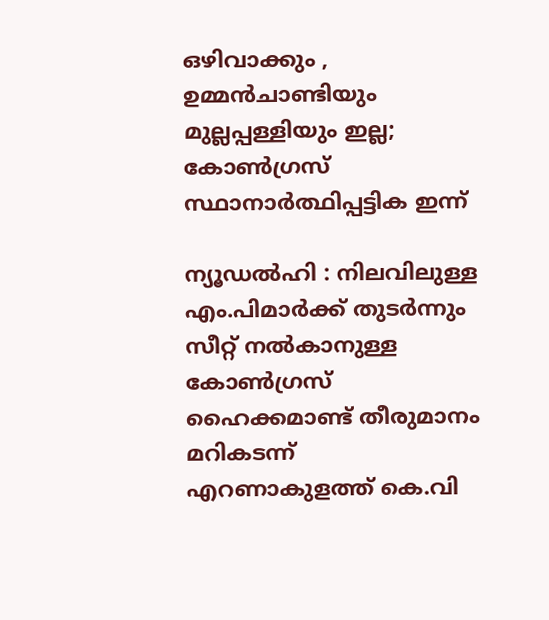ഒഴിവാക്കും , ഉമ്മൻചാണ്ടിയും മുല്ലപ്പള്ളിയും ഇല്ല; കോൺഗ്രസ് സ്ഥാനാർത്ഥിപ്പട്ടിക ഇന്ന്

ന്യൂഡല്‍ഹി : നിലവിലുള്ള എം.പിമാര്‍ക്ക് തുടര്‍ന്നും സീറ്റ് നല്‍കാനുള്ള കോണ്‍ഗ്രസ് ഹൈക്കമാണ്ട് തീരുമാനം മറികടന്ന് എറണാകുളത്ത് കെ.വി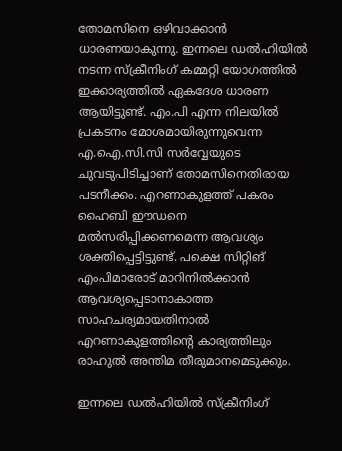തോമസിനെ ഒഴിവാക്കാന്‍ ധാരണയാകുന്നു. ഇന്നലെ ഡല്‍ഹിയില്‍ നടന്ന സ്ക്രീനിംഗ് കമ്മറ്റി യോഗത്തില്‍ ഇക്കാര്യത്തില്‍ ഏകദേശ ധാരണ ആയിട്ടുണ്ട്‌. എം.പി എന്ന നിലയിൽ പ്രകടനം മോശമായിരുന്നുവെന്ന എ.ഐ.സി.സി സർവ്വേയുടെ ചുവടുപിടിച്ചാണ‌് തോമസിനെതിരായ പടനീക്കം. എറണാകുളത്ത‌് പകരം ഹൈബി ഈഡനെ മൽസരിപ്പിക്കണമെന്ന ആവശ്യം ശക്തിപ്പെട്ടിട്ടുണ്ട‌്. പക്ഷെ സിറ്റിങ‌് എംപിമാരോട‌് മാറിനിൽക്കാൻ ആവശ്യപ്പെടാനാകാത്ത സാഹചര്യമായതിനാൽ എറണാകുളത്തിന്‍റെ കാര്യത്തിലും രാഹുൽ അന്തിമ തീരുമാനമെടുക്കും.

ഇന്നലെ ഡല്‍ഹിയില്‍ സ്ക്രീനിംഗ്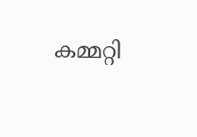കമ്മറ്റി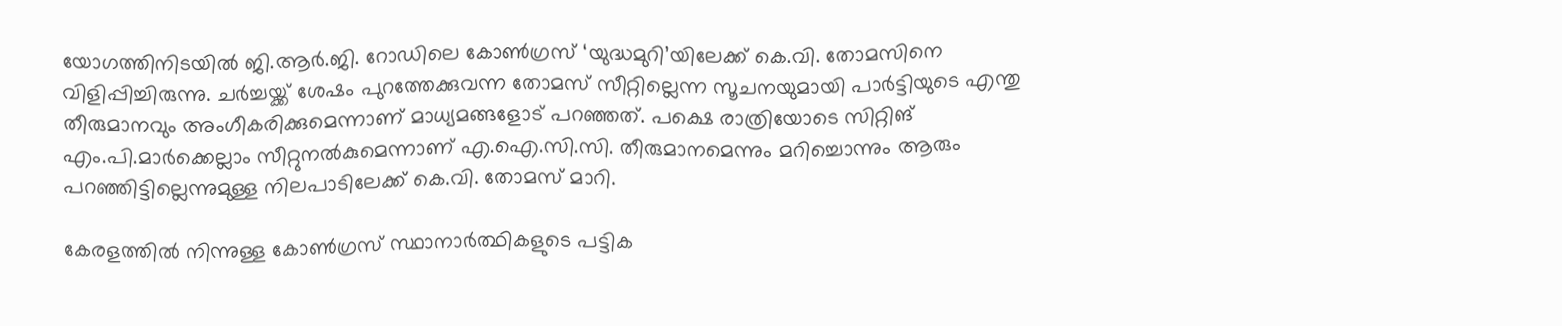യോഗത്തിനിടയില്‍ ജി.ആർ.ജി. റോഡിലെ കോൺഗ്രസ് ‘യുദ്ധമുറി’യിലേക്ക് കെ.വി. തോമസിനെ വിളിപ്പിച്ചിരുന്നു. ചർച്ചയ്ക്ക് ശേഷം പുറത്തേക്കുവന്ന തോമസ് സീറ്റില്ലെന്ന സൂചനയുമായി പാർട്ടിയുടെ എന്തു തീരുമാനവും അംഗീകരിക്കുമെന്നാണ് മാധ്യമങ്ങളോട് പറഞ്ഞത്. പക്ഷെ രാത്രിയോടെ സിറ്റിങ് എം.പി.മാർക്കെല്ലാം സീറ്റുനൽകുമെന്നാണ് എ.ഐ.സി.സി. തീരുമാനമെന്നും മറിച്ചൊന്നും ആരും പറഞ്ഞിട്ടില്ലെന്നുമുള്ള നിലപാടിലേക്ക് കെ.വി. തോമസ് മാറി.

കേരളത്തില്‍ നിന്നുള്ള കോൺഗ്രസ് സ്ഥാനാർത്ഥികളുടെ പട്ടിക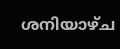ശനിയാഴ്ച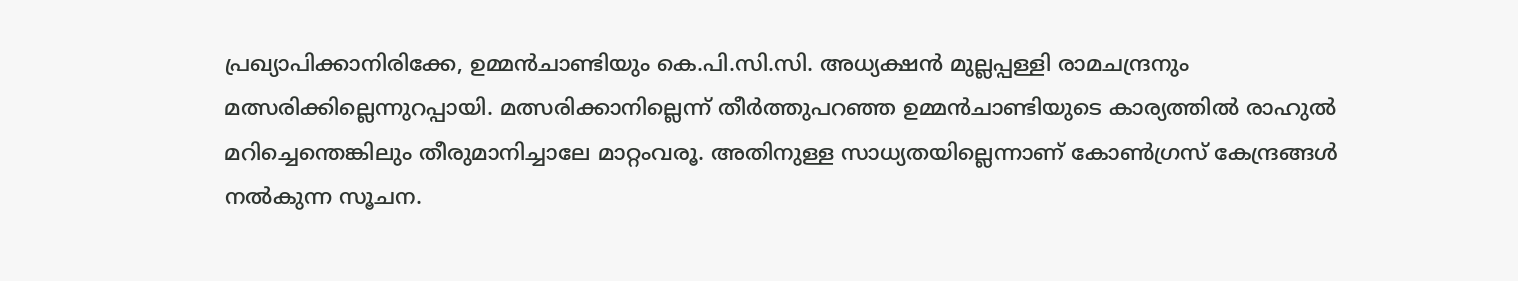പ്രഖ്യാപിക്കാനിരിക്കേ, ഉമ്മൻചാണ്ടിയും കെ.പി.സി.സി. അധ്യക്ഷൻ മുല്ലപ്പള്ളി രാമചന്ദ്രനും മത്സരിക്കില്ലെന്നുറപ്പായി. മത്സരിക്കാനില്ലെന്ന്‌ തീർത്തുപറഞ്ഞ ഉമ്മൻചാണ്ടിയുടെ കാര്യത്തിൽ രാഹുൽ മറിച്ചെന്തെങ്കിലും തീരുമാനിച്ചാലേ മാറ്റംവരൂ. അതിനുള്ള സാധ്യതയില്ലെന്നാണ് കോൺഗ്രസ് കേന്ദ്രങ്ങൾ നൽകുന്ന സൂചന.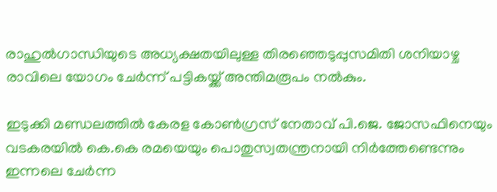രാഹുൽഗാന്ധിയുടെ അധ്യക്ഷതയിലുള്ള തിരഞ്ഞെടുപ്പുസമിതി ശനിയാഴ്ച രാവിലെ യോഗം ചേർന്ന് പട്ടികയ്ക്ക് അന്തിമരൂപം നൽകും.

ഇടുക്കി മണ്ഡലത്തില്‍ കേരള കോൺഗ്രസ് നേതാവ് പി.ജെ. ജോസഫിനെയും വടകരയില്‍ കെ.കെ രമയെയും പൊതുസ്വതന്ത്രനായി നിർത്തേണ്ടെന്നും ഇന്നലെ ചേർന്ന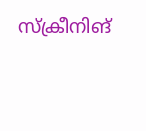സ്‌ക്രീനിങ്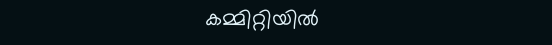കമ്മിറ്റിയിൽ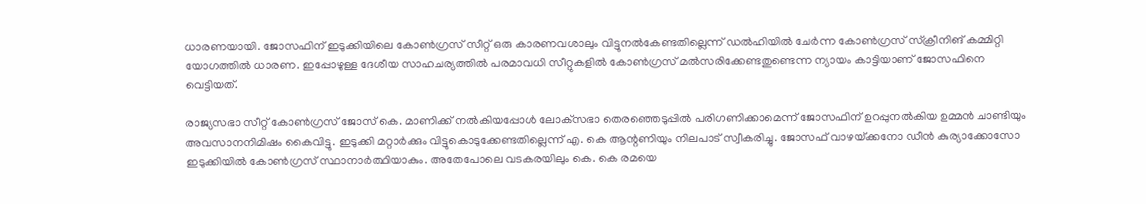ധാരണയായി. ജോസഫിന‌് ഇടുക്കിയിലെ കോണ്‍ഗ്രസ് സീറ്റ് ഒരു കാരണവശാലും വിട്ടുനൽകേണ്ടതില്ലെന്ന‌് ഡൽഹിയിൽ ചേർന്ന കോൺഗ്രസ‌് സ‌്ക്രീനിങ‌് കമ്മിറ്റി യോഗത്തിൽ ധാരണ. ഇപ്പോഴുള്ള ദേശീയ സാഹചര്യത്തിൽ പരമാവധി സീറ്റുകളിൽ കോൺഗ്രസ‌് മൽസരിക്കേണ്ടതുണ്ടെന്ന ന്യായം കാട്ടിയാണ‌് ജോസഫിനെ വെട്ടിയത‌്.

രാജ്യസഭാ സീറ്റ‌് കോണ്‍ഗ്രസ് ജോസ‌് കെ. മാണിക്ക‌് നൽകിയപ്പോൾ ലോക‌്സഭാ തെരഞ്ഞെടുപ്പിൽ പരിഗണിക്കാമെന്ന‌് ജോസഫിന‌് ഉറപ്പുനൽകിയ ഉമ്മൻ ചാണ്ടിയും അവസാനനിമിഷം കൈവിട്ടു. ഇടുക്കി മറ്റാർക്കും വിട്ടുകൊടുക്കേണ്ടതില്ലെന്ന‌് എ. കെ ആന്റണിയും നിലപാട‌് സ്വീകരിച്ചു. ജോസഫ‌് വാഴ‌യ‌്ക്കനോ ഡീൻ കുര്യാക്കോസോ ഇടുക്കിയിൽ കോൺഗ്രസ‌് സ്ഥാനാർത്ഥിയാകും. അതേപോലെ വടകരയിലും കെ. കെ രമയെ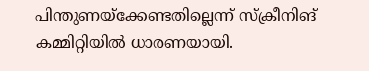പിന്തുണയ‌്ക്കേണ്ടതില്ലെന്ന‌് സ‌്ക്രീനിങ‌് കമ്മിറ്റിയിൽ ധാരണയായി.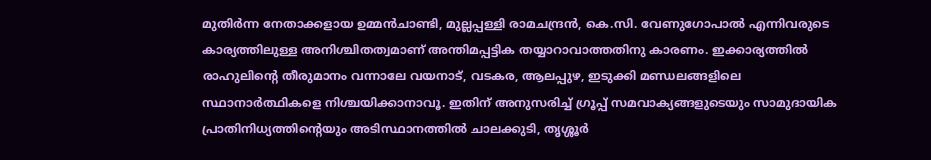മുതിര്‍ന്ന നേതാക്കളായ ഉമ്മൻചാണ്ടി, മുല്ലപ്പള്ളി രാമചന്ദ്രൻ, കെ.സി. വേണുഗോപാൽ എന്നിവരുടെ കാര്യത്തിലുള്ള അനിശ്ചിതത്വമാണ് അന്തിമപ്പട്ടിക തയ്യാറാവാത്തതിനു കാരണം. ഇക്കാര്യത്തിൽ രാഹുലിന്‍റെ തീരുമാനം വന്നാലേ വയനാട്, വടകര, ആലപ്പുഴ, ഇടുക്കി മണ്ഡലങ്ങളിലെ സ്ഥാനാർത്ഥികളെ നിശ്ചയിക്കാനാവൂ. ഇതിന് അനുസരിച്ച് ഗ്രൂപ്പ് സമവാക്യങ്ങളുടെയും സാമുദായിക പ്രാതിനിധ്യത്തിന്‍റെയും അടിസ്ഥാനത്തിൽ ചാലക്കുടി, തൃശ്ശൂർ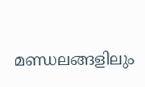മണ്ഡലങ്ങളിലും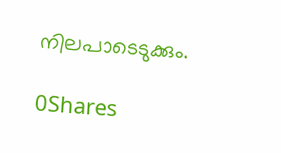നിലപാടെടുക്കും.

0Shares